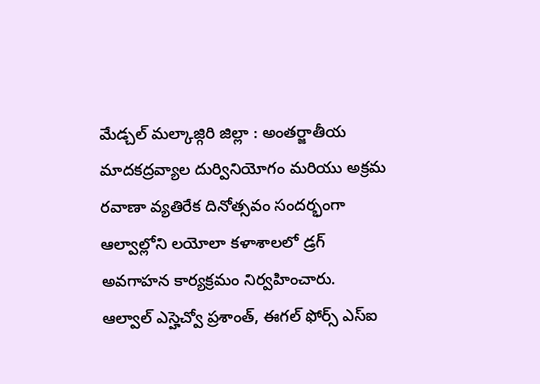మేడ్చల్ మల్కాజ్గిరి జిల్లా : అంతర్జాతీయ మాదకద్రవ్యాల దుర్వినియోగం మరియు అక్రమ రవాణా వ్యతిరేక దినోత్సవం సందర్భంగా ఆల్వాల్లోని లయోలా కళాశాలలో డ్రగ్ అవగాహన కార్యక్రమం నిర్వహించారు.
ఆల్వాల్ ఎస్హెచ్వో ప్రశాంత్, ఈగల్ ఫోర్స్ ఎస్ఐ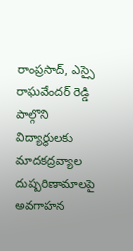రాంప్రసాద్, ఎస్సై రాఘవేందర్ రెడ్డి పాల్గొని విద్యార్థులకు మాదకద్రవ్యాల దుష్పరిణామాలపై అవగాహన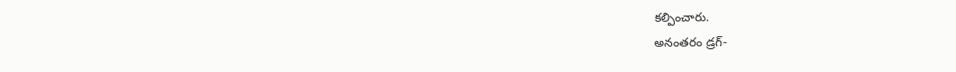కల్పించారు.
అనంతరం డ్రగ్-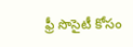ఫ్రీ సొసైటీ కోసం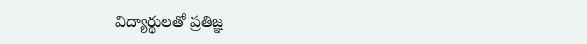విద్యార్థులతో ప్రతిజ్ఞ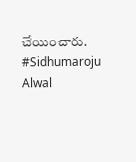చేయించారు.
#Sidhumaroju
Alwal